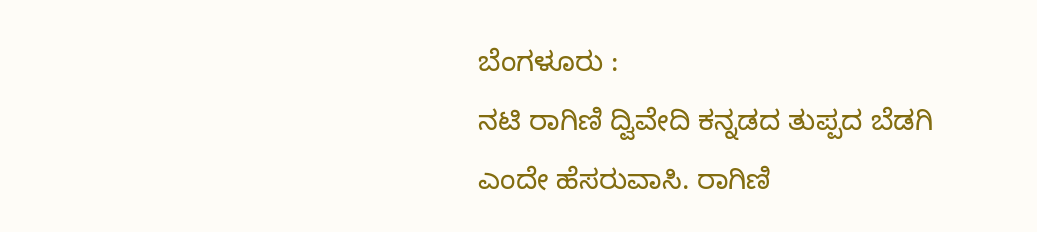ಬೆಂಗಳೂರು :
ನಟಿ ರಾಗಿಣಿ ದ್ವಿವೇದಿ ಕನ್ನಡದ ತುಪ್ಪದ ಬೆಡಗಿ ಎಂದೇ ಹೆಸರುವಾಸಿ. ರಾಗಿಣಿ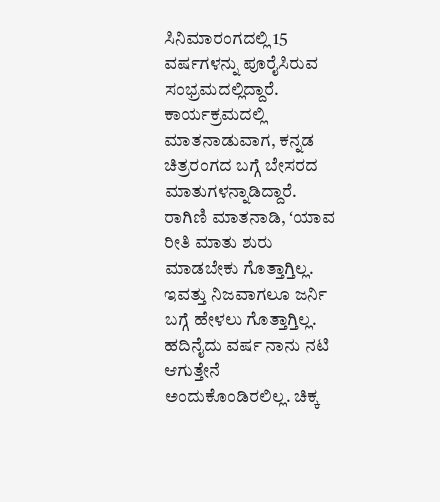ಸಿನಿಮಾರಂಗದಲ್ಲಿ 15 ವರ್ಷಗಳನ್ನು ಪೂರೈಸಿರುವ ಸಂಭ್ರಮದಲ್ಲಿದ್ದಾರೆ. ಕಾರ್ಯಕ್ರಮದಲ್ಲಿ ಮಾತನಾಡುವಾಗ, ಕನ್ನಡ ಚಿತ್ರರಂಗದ ಬಗ್ಗೆ ಬೇಸರದ ಮಾತುಗಳನ್ನಾಡಿದ್ದಾರೆ.
ರಾಗಿಣಿ ಮಾತನಾಡಿ, ʻಯಾವ ರೀತಿ ಮಾತು ಶುರು ಮಾಡಬೇಕು ಗೊತ್ತಾಗ್ತಿಲ್ಲ. ಇವತ್ತು ನಿಜವಾಗಲೂ ಜರ್ನಿ ಬಗ್ಗೆ ಹೇಳಲು ಗೊತ್ತಾಗ್ತಿಲ್ಲ. ಹದಿನೈದು ವರ್ಷ ನಾನು ನಟಿ ಆಗುತ್ತೇನೆ ಅಂದುಕೊಂಡಿರಲಿಲ್ಲ. ಚಿಕ್ಕ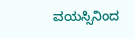ವಯಸ್ಸಿನಿಂದ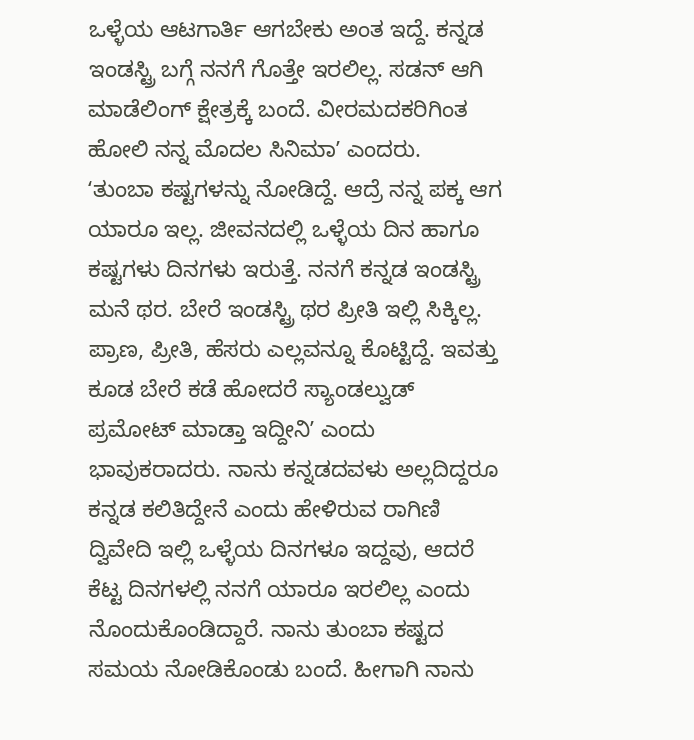ಒಳ್ಳೆಯ ಆಟಗಾರ್ತಿ ಆಗಬೇಕು ಅಂತ ಇದ್ದೆ. ಕನ್ನಡ ಇಂಡಸ್ಟ್ರಿ ಬಗ್ಗೆ ನನಗೆ ಗೊತ್ತೇ ಇರಲಿಲ್ಲ. ಸಡನ್ ಆಗಿ ಮಾಡೆಲಿಂಗ್ ಕ್ಷೇತ್ರಕ್ಕೆ ಬಂದೆ. ವೀರಮದಕರಿಗಿಂತ ಹೋಲಿ ನನ್ನ ಮೊದಲ ಸಿನಿಮಾʼ ಎಂದರು.
ʻತುಂಬಾ ಕಷ್ಟಗಳನ್ನು ನೋಡಿದ್ದೆ. ಆದ್ರೆ ನನ್ನ ಪಕ್ಕ ಆಗ ಯಾರೂ ಇಲ್ಲ. ಜೀವನದಲ್ಲಿ ಒಳ್ಳೆಯ ದಿನ ಹಾಗೂ ಕಷ್ಟಗಳು ದಿನಗಳು ಇರುತ್ತೆ. ನನಗೆ ಕನ್ನಡ ಇಂಡಸ್ಟ್ರಿ ಮನೆ ಥರ. ಬೇರೆ ಇಂಡಸ್ಟ್ರಿ ಥರ ಪ್ರೀತಿ ಇಲ್ಲಿ ಸಿಕ್ಕಿಲ್ಲ. ಪ್ರಾಣ, ಪ್ರೀತಿ, ಹೆಸರು ಎಲ್ಲವನ್ನೂ ಕೊಟ್ಟಿದ್ದೆ. ಇವತ್ತು ಕೂಡ ಬೇರೆ ಕಡೆ ಹೋದರೆ ಸ್ಯಾಂಡಲ್ವುಡ್ ಪ್ರಮೋಟ್ ಮಾಡ್ತಾ ಇದ್ದೀನಿʼ ಎಂದು ಭಾವುಕರಾದರು. ನಾನು ಕನ್ನಡದವಳು ಅಲ್ಲದಿದ್ದರೂ ಕನ್ನಡ ಕಲಿತಿದ್ದೇನೆ ಎಂದು ಹೇಳಿರುವ ರಾಗಿಣಿ ದ್ವಿವೇದಿ ಇಲ್ಲಿ ಒಳ್ಳೆಯ ದಿನಗಳೂ ಇದ್ದವು, ಆದರೆ ಕೆಟ್ಟ ದಿನಗಳಲ್ಲಿ ನನಗೆ ಯಾರೂ ಇರಲಿಲ್ಲ ಎಂದು ನೊಂದುಕೊಂಡಿದ್ದಾರೆ. ನಾನು ತುಂಬಾ ಕಷ್ಟದ ಸಮಯ ನೋಡಿಕೊಂಡು ಬಂದೆ. ಹೀಗಾಗಿ ನಾನು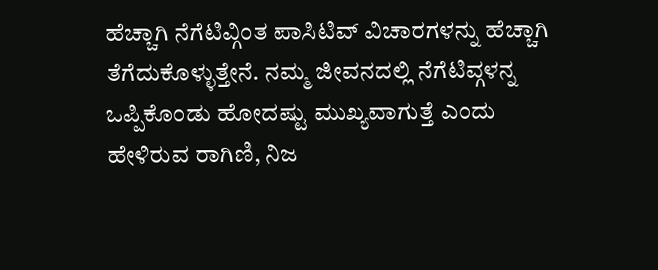ಹೆಚ್ಚಾಗಿ ನೆಗೆಟಿವ್ಗಿಂತ ಪಾಸಿಟಿವ್ ವಿಚಾರಗಳನ್ನು ಹೆಚ್ಚಾಗಿ ತೆಗೆದುಕೊಳ್ಳುತ್ತೇನೆ. ನಮ್ಮ ಜೀವನದಲ್ಲಿ ನೆಗೆಟಿವ್ಗಳನ್ನ ಒಪ್ಪಿಕೊಂಡು ಹೋದಷ್ಟು ಮುಖ್ಯವಾಗುತ್ತೆ ಎಂದು ಹೇಳಿರುವ ರಾಗಿಣಿ, ನಿಜ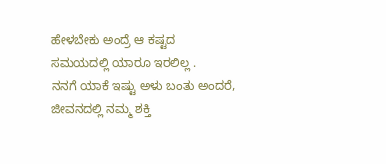ಹೇಳಬೇಕು ಅಂದ್ರೆ ಆ ಕಷ್ಟದ ಸಮಯದಲ್ಲಿ ಯಾರೂ ಇರಲಿಲ್ಲ .
ನನಗೆ ಯಾಕೆ ಇಷ್ಟು ಅಳು ಬಂತು ಅಂದರೆ, ಜೀವನದಲ್ಲಿ ನಮ್ಮ ಶಕ್ತಿ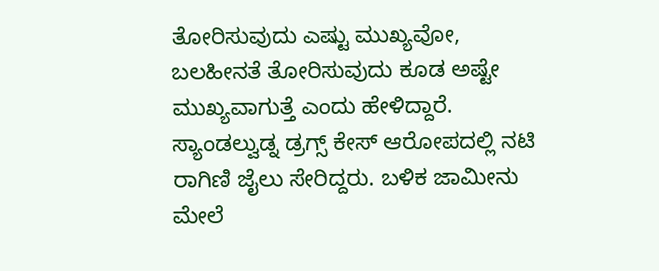ತೋರಿಸುವುದು ಎಷ್ಟು ಮುಖ್ಯವೋ, ಬಲಹೀನತೆ ತೋರಿಸುವುದು ಕೂಡ ಅಷ್ಟೇ ಮುಖ್ಯವಾಗುತ್ತೆ ಎಂದು ಹೇಳಿದ್ದಾರೆ. ಸ್ಯಾಂಡಲ್ವುಡ್ನ ಡ್ರಗ್ಸ್ ಕೇಸ್ ಆರೋಪದಲ್ಲಿ ನಟಿ ರಾಗಿಣಿ ಜೈಲು ಸೇರಿದ್ದರು. ಬಳಿಕ ಜಾಮೀನು ಮೇಲೆ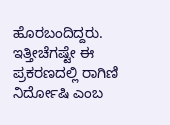ಹೊರಬಂದಿದ್ದರು. ಇತ್ತೀಚೆಗಷ್ಟೇ ಈ ಪ್ರಕರಣದಲ್ಲಿ ರಾಗಿಣಿ ನಿರ್ದೋಷಿ ಎಂಬ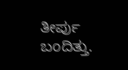ತೀರ್ಪು ಬಂದಿತ್ತು.